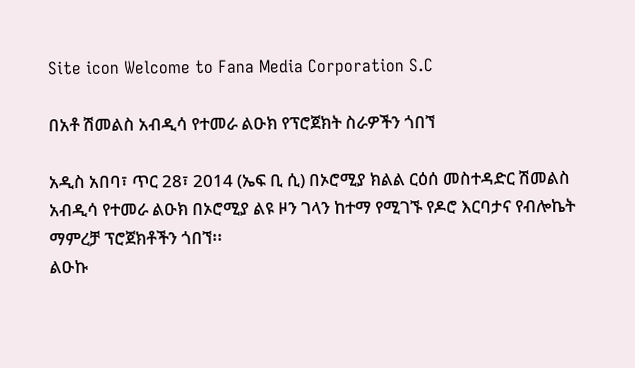Site icon Welcome to Fana Media Corporation S.C

በአቶ ሽመልስ አብዲሳ የተመራ ልዑክ የፕሮጀክት ስራዎችን ጎበኘ

አዲስ አበባ፣ ጥር 28፣ 2014 (ኤፍ ቢ ሲ) በኦሮሚያ ክልል ርዕሰ መስተዳድር ሽመልስ አብዲሳ የተመራ ልዑክ በኦሮሚያ ልዩ ዞን ገላን ከተማ የሚገኙ የዶሮ እርባታና የብሎኬት ማምረቻ ፕሮጀክቶችን ጎበኘ፡፡
ልዑኩ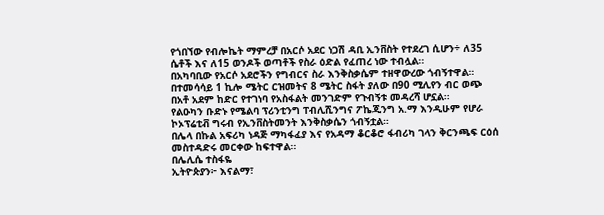የጎበኘው የብሎኬት ማምረቻ በአርሶ አደር ነጋሽ ዳቢ ኢንቨስት የተደረገ ሲሆን÷ ለ35 ሴቶች እና ለ15 ወንዶች ወጣቶች የስራ ዕድል የፈጠረ ነው ተብሏል፡፡
በአካባቢው የአርሶ አደሮችን የግብርና ስራ እንቅስቃሴም ተዘዋውረው ጎብኝተዋል።
በተመሳሳይ 1 ኪሎ ሜትር ርዝመትና 8 ሜትር ስፋት ያለው በ90 ሚሊየን ብር ወጭ በአቶ አደም ከድር የተገነባ የአስፋልት መንገድም የጉብኝቱ መዳረሻ ሆኗል፡፡
የልዑካን ቡድኑ የሜልባ ፕሪንቲንግ ፐብሊሺንግና ፖኬጂንግ አ.ማ እንዲሁም የሆራ ኮኦፕሬቲቭ ግሩብ የኢንቨስትመንት እንቅስቃሴን ጎብኝቷል።
በሌላ በኩል አፍሪካ ነዳጅ ማካፋፈያ እና የአዳማ ቆርቆሮ ፋብሪካ ገላን ቅርንጫፍ ርዕሰ መስተዳድሩ መርቀው ከፍተዋል፡፡
በሌሊሴ ተስፋዬ
ኢትዮጵያን፦ እናልማ፣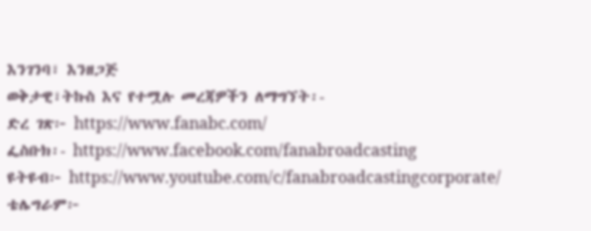እንገንባ፣ እንዘጋጅ
ወቅታዊ፣ትኩስ እና የተሟሉ መረጃዎችን ለማግኘት፡-
ድረ ገጽ፦ https://www.fanabc.com/
ፌስቡክ፡- https://www.facebook.com/fanabroadcasting
ዩትዩብ፦ https://www.youtube.com/c/fanabroadcastingcorporate/
ቴሌግራም፦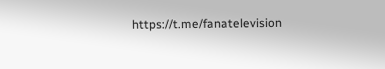https://t.me/fanatelevision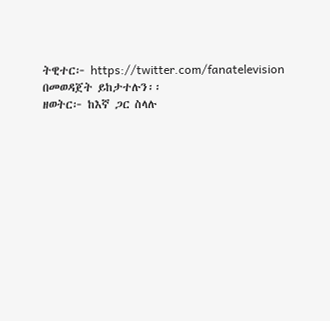ትዊተር፦ https://twitter.com/fanatelevision በመወዳጀት ይከታተሉን፡፡
ዘወትር፦ ከእኛ ጋር ስላሉ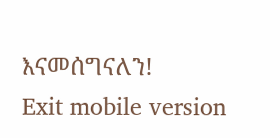እናመሰግናለን!
Exit mobile version